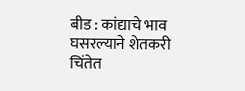बीड : कांद्याचे भाव घसरल्याने शेतकरी चिंतेत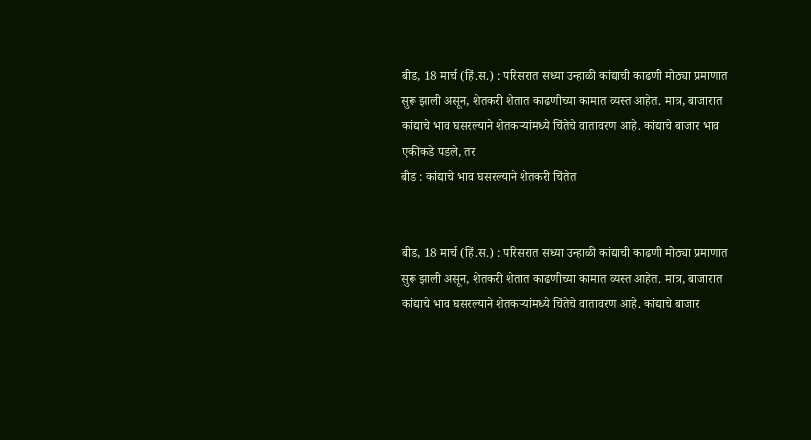बीड, 18 मार्च (हिं.स.) : परिसरात सध्या उन्हाळी कांद्याची काढणी मोठ्या प्रमाणात सुरू झाली असून, शेतकरी शेतात काढणीच्या कामात व्यस्त आहेत. मात्र, बाजारात कांद्याचे भाव घसरल्याने शेतकऱ्यांमध्ये चिंतेचे वातावरण आहे. कांद्याचे बाजार भाव एकीकडे पडले, तर
बीड : कांद्याचे भाव घसरल्याने शेतकरी चिंतेत


बीड, 18 मार्च (हिं.स.) : परिसरात सध्या उन्हाळी कांद्याची काढणी मोठ्या प्रमाणात सुरू झाली असून, शेतकरी शेतात काढणीच्या कामात व्यस्त आहेत. मात्र, बाजारात कांद्याचे भाव घसरल्याने शेतकऱ्यांमध्ये चिंतेचे वातावरण आहे. कांद्याचे बाजार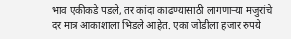भाव एकीकडे पडले, तर कांदा काढण्यासाठी लागणाऱ्या मजुरांचे दर मात्र आकाशाला भिडले आहेत. एका जोडीला हजार रुपये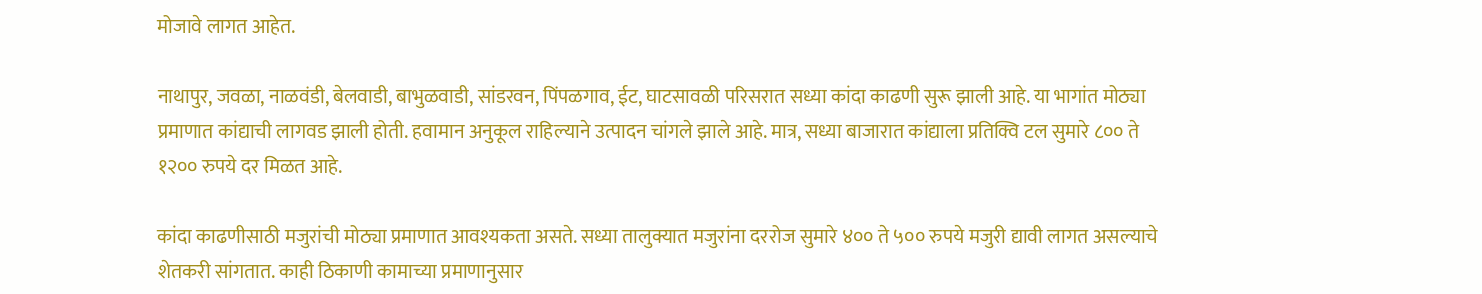मोजावे लागत आहेत.

नाथापुर, जवळा, नाळवंडी, बेलवाडी, बाभुळवाडी, सांडरवन, पिंपळगाव, ईट, घाटसावळी परिसरात सध्या कांदा काढणी सुरू झाली आहे. या भागांत मोठ्या प्रमाणात कांद्याची लागवड झाली होती. हवामान अनुकूल राहिल्याने उत्पादन चांगले झाले आहे. मात्र, सध्या बाजारात कांद्याला प्रतिक्वि टल सुमारे ८०० ते १२०० रुपये दर मिळत आहे.

कांदा काढणीसाठी मजुरांची मोठ्या प्रमाणात आवश्यकता असते. सध्या तालुक्यात मजुरांना दररोज सुमारे ४०० ते ५०० रुपये मजुरी द्यावी लागत असल्याचे शेतकरी सांगतात. काही ठिकाणी कामाच्या प्रमाणानुसार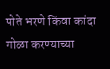पोते भरणे किंवा कांदा गोळा करण्याच्या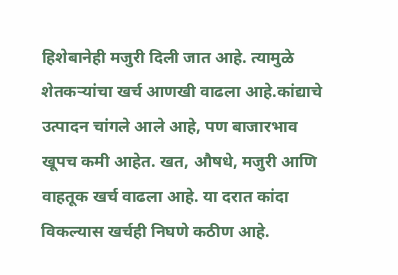हिशेबानेही मजुरी दिली जात आहे. त्यामुळे शेतकऱ्यांचा खर्च आणखी वाढला आहे.कांद्याचे उत्पादन चांगले आले आहे, पण बाजारभाव खूपच कमी आहेत. खत, औषधे, मजुरी आणि वाहतूक खर्च वाढला आहे. या दरात कांदा विकल्यास खर्चही निघणे कठीण आहे.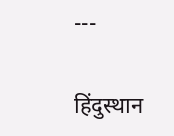---

हिंदुस्थान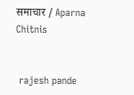समाचार / Aparna Chitnis


 rajesh pande